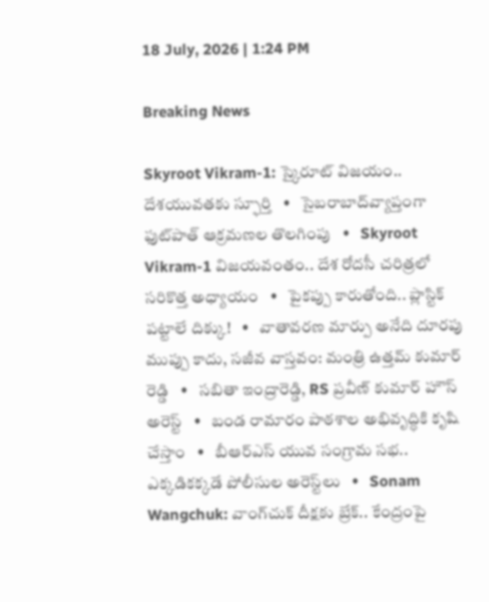18 July, 2026 | 1:24 PM

Breaking News

Skyroot Vikram-1: స్కైరూట్ విజయం.. దేశయువతకు స్ఫూర్తి   •   సైబరాబాద్‌వ్యాప్తంగా ఫుట్‌పాత్ ఆక్రమణల తొలగింపు   •   Skyroot Vikram-1 విజయవంతం.. దేశ రోదసీ చరిత్రలో సరికొత్త అధ్యాయం   •   పైకప్పు కారుతోంది.. ప్లాస్టిక్ పట్టాలే దిక్కు!   •   వాతావరణ మార్పు అనేది దూరపు ముప్పు కాదు, సజీవ వాస్తవం: మంత్రి ఉత్తమ్ కుమార్ రెడ్డి   •   సబితా ఇంద్రారెడ్డి, RS ప్రవీణ్ కుమార్ హౌస్ అరెస్ట్   •   బండ రామారం పాఠశాల అభివృద్ధికి కృషి చేస్తాం   •   బీఆర్ఎస్‌ యువ సంగ్రామ సభ.. ఎక్కడికక్కడే పోలీసుల అరెస్ట్‌లు   •   Sonam Wangchuk: వాంగ్‌చుక్ దీక్షకు బ్రేక్.. కేంద్రంపై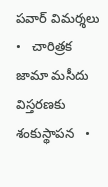పవార్ విమర్శలు   •   చారిత్రక జామా మసీదు విస్తరణకు శంకుస్థాపన   •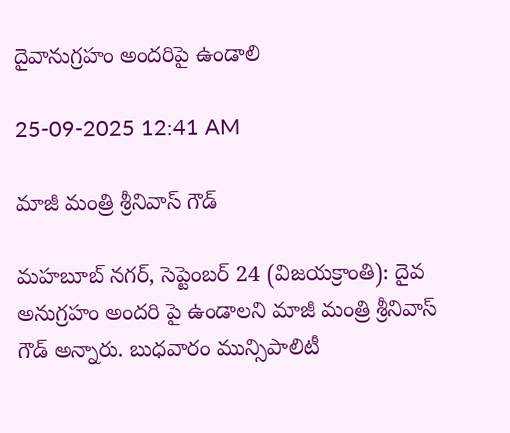దైవానుగ్రహం అందరిపై ఉండాలి

25-09-2025 12:41 AM

మాజీ మంత్రి శ్రీనివాస్ గౌడ్

మహబూబ్ నగర్, సెప్టెంబర్ 24 (విజయక్రాంతి): దైవ అనుగ్రహం అందరి పై ఉండాలని మాజీ మంత్రి శ్రీనివాస్ గౌడ్ అన్నారు. బుధవారం మున్సిపాలిటీ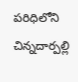పరిధిలోని చిన్నదార్పల్లి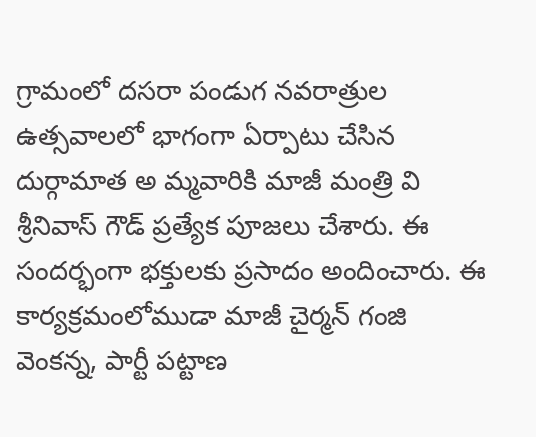గ్రామంలో దసరా పండుగ నవరాత్రుల ఉత్సవాలలో భాగంగా ఏర్పాటు చేసిన దుర్గామాత అ మ్మవారికి మాజీ మంత్రి వి శ్రీనివాస్ గౌడ్ ప్రత్యేక పూజలు చేశారు. ఈ సందర్భంగా భక్తులకు ప్రసాదం అందించారు. ఈ కార్యక్రమంలోముడా మాజీ చైర్మన్ గంజి వెంకన్న, పార్టీ పట్టాణ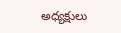అధ్యక్షులు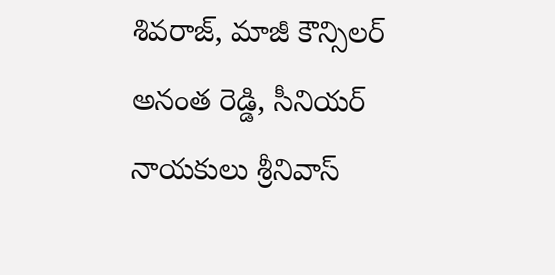శివరాజ్, మాజీ కౌన్సిలర్ అనంత రెడ్డి, సీనియర్ నాయకులు శ్రీనివాస్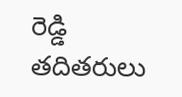రెడ్డి తదితరులు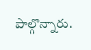పాల్గొన్నారు.